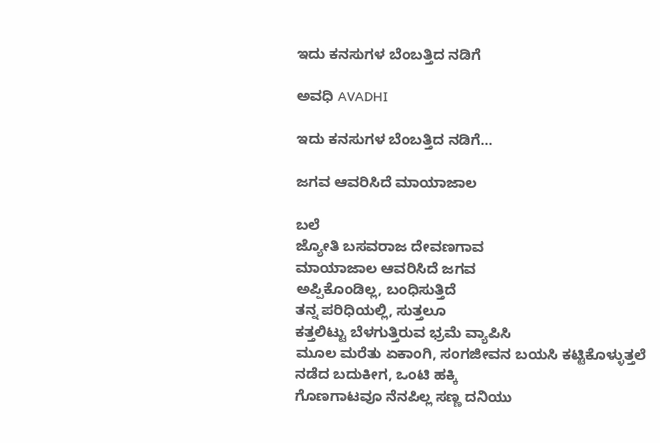ಇದು ಕನಸುಗಳ ಬೆಂಬತ್ತಿದ ನಡಿಗೆ‍

ಅವಧಿ AVADHI

ಇದು ಕನಸುಗಳ ಬೆಂಬತ್ತಿದ ನಡಿಗೆ...

ಜಗವ ಆವರಿಸಿದೆ ಮಾಯಾಜಾಲ

ಬಲೆ
ಜ್ಯೋತಿ ಬಸವರಾಜ ದೇವಣಗಾವ
ಮಾಯಾಜಾಲ ಆವರಿಸಿದೆ ಜಗವ
ಅಪ್ಪಿಕೊಂಡಿಲ್ಲ, ಬಂಧಿಸುತ್ತಿದೆ
ತನ್ನ ಪರಿಧಿಯಲ್ಲಿ, ಸುತ್ತಲೂ
ಕತ್ತಲಿಟ್ಟು ಬೆಳಗುತ್ತಿರುವ ಭ್ರಮೆ ವ್ಯಾಪಿಸಿ
ಮೂಲ ಮರೆತು ಏಕಾಂಗಿ, ಸಂಗಜೀವನ ಬಯಸಿ ಕಟ್ಟಿಕೊಳ್ಳುತ್ತಲೆ
ನಡೆದ ಬದುಕೀಗ, ಒಂಟಿ ಹಕ್ಕಿ
ಗೊಣಗಾಟವೂ ನೆನಪಿಲ್ಲ ಸಣ್ಣ ದನಿಯು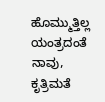ಹೊಮ್ಮುತ್ತಿಲ್ಲ
ಯಂತ್ರದಂತೆ ನಾವು, ಕೃತ್ರಿಮತೆ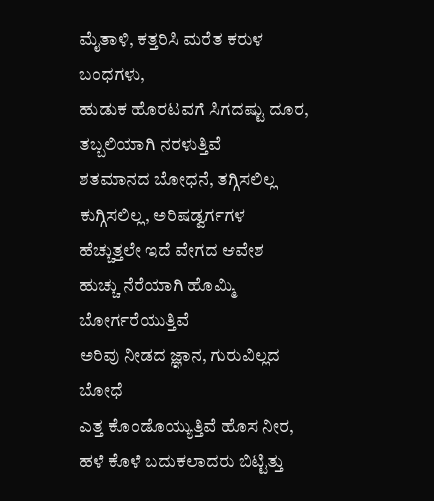ಮೈತಾಳಿ, ಕತ್ತರಿಸಿ ಮರೆತ ಕರುಳ ಬಂಧಗಳು,
ಹುಡುಕ ಹೊರಟವಗೆ ಸಿಗದಷ್ಟು ದೂರ,
ತಬ್ಬಲಿಯಾಗಿ ನರಳುತ್ತಿವೆ
ಶತಮಾನದ ಬೋಧನೆ, ತಗ್ಗಿಸಲಿಲ್ಲ
ಕುಗ್ಗಿಸಲಿಲ್ಲ, ಅರಿಷಡ್ವರ್ಗಗಳ
ಹೆಚ್ಚುತ್ತಲೇ ಇದೆ ವೇಗದ ಆವೇಶ
ಹುಚ್ಚು ನೆರೆಯಾಗಿ ಹೊಮ್ಮಿ ಬೋರ್ಗರೆಯುತ್ತಿವೆ
ಅರಿವು ನೀಡದ ಜ್ಞಾನ, ಗುರುವಿಲ್ಲದ ಬೋಧೆ
ಎತ್ತ ಕೊಂಡೊಯ್ಯುತ್ತಿವೆ ಹೊಸ ನೀರ,
ಹಳೆ ಕೊಳೆ ಬದುಕಲಾದರು ಬಿಟ್ಟಿತ್ತು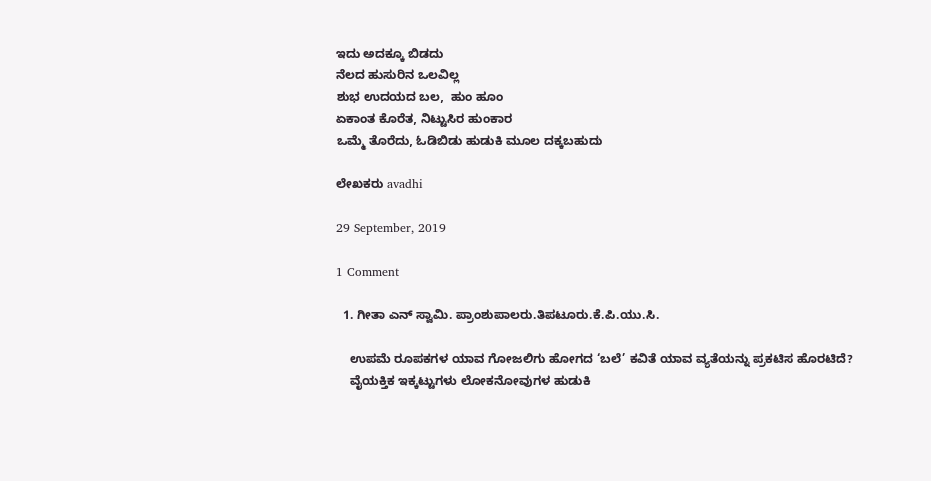ಇದು ಅದಕ್ಕೂ ಬಿಡದು
ನೆಲದ ಹುಸುರಿನ ಒಲವಿಲ್ಲ
ಶುಭ ಉದಯದ ಬಲ,  ಹುಂ ಹೂಂ
ಏಕಾಂತ ಕೊರೆತ, ನಿಟ್ಟುಸಿರ ಹುಂಕಾರ
ಒಮ್ಮೆ ತೊರೆದು, ಓಡಿಬಿಡು ಹುಡುಕಿ ಮೂಲ ದಕ್ಕಬಹುದು

ಲೇಖಕರು avadhi

29 September, 2019

1 Comment

  1. ಗೀತಾ ಎನ್ ಸ್ವಾಮಿ. ಪ್ರಾಂಶುಪಾಲರು.ತಿಪಟೂರು.ಕೆ.ಪಿ.ಯು.ಸಿ.

    ಉಪಮೆ ರೂಪಕಗಳ ಯಾವ ಗೋಜಲಿಗು ಹೋಗದ ‘ಬಲೆ’ ಕವಿತೆ ಯಾವ ವ್ಯತೆಯನ್ನು ಪ್ರಕಟಿಸ ಹೊರಟಿದೆ?
    ವೈಯಕ್ತಿಕ ಇಕ್ಕಟ್ಟುಗಳು ಲೋಕನೋವುಗಳ ಹುಡುಕಿ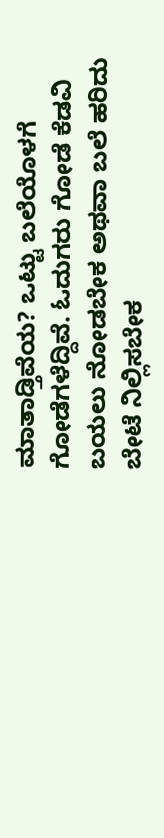ಮಾತಾಡ್ತಿವೆಯ? ಒಟ್ಟು ಬಲೆಯೊಳಗೆ ಗೋಡೆಗಳೆದ್ದಿವೆ. ಓದುಗರು ಗೋಡೆ ಕೆಡವಿ ಬಯಲು ನೋಡಬೇಕ ಅಥವಾ ಬಲೆ ಹರಿದು ಬೇಟೆ ನಿಲ್ಲಿಸಬೇಕ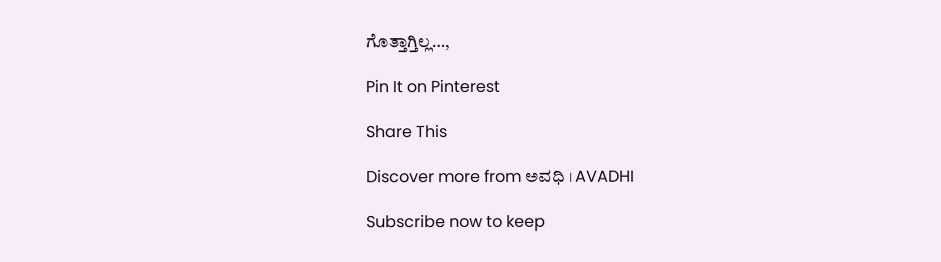ಗೊತ್ತಾಗ್ತಿಲ್ಲ…,

Pin It on Pinterest

Share This

Discover more from ಅವಧಿ । AVADHI

Subscribe now to keep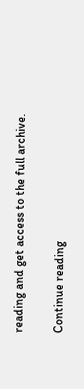reading and get access to the full archive.

Continue reading